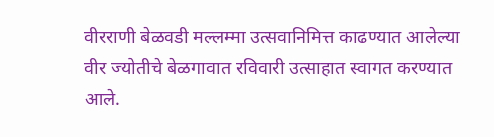वीरराणी बेळवडी मल्लम्मा उत्सवानिमित्त काढण्यात आलेल्या वीर ज्योतीचे बेळगावात रविवारी उत्साहात स्वागत करण्यात आले.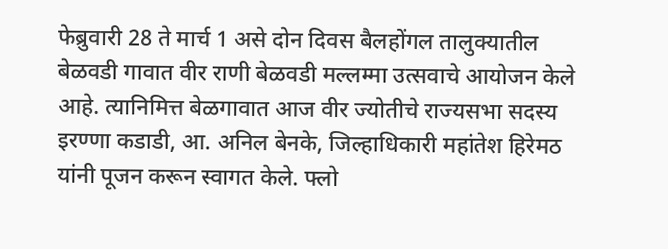फेब्रुवारी 28 ते मार्च 1 असे दोन दिवस बैलहोंगल तालुक्यातील बेळवडी गावात वीर राणी बेळवडी मल्लम्मा उत्सवाचे आयोजन केले आहे. त्यानिमित्त बेळगावात आज वीर ज्योतीचे राज्यसभा सदस्य इरण्णा कडाडी, आ. अनिल बेनके, जिल्हाधिकारी महांतेश हिरेमठ यांनी पूजन करून स्वागत केले. फ्लो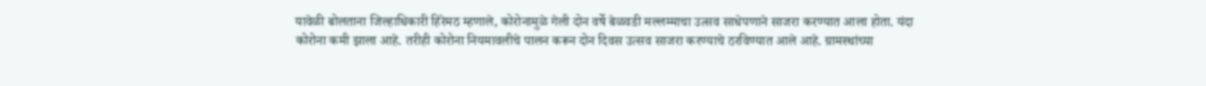यावेळी बोलताना जिल्हाधिकारी हिरेमठ म्हणाले, कोरोनामुळे गेली दोन वर्षे बेळवडी मल्लम्माचा उत्सव साधेपणाने साजरा करण्यात आला होता. यंदा कोरोना कमी झाला आहे. तरीही कोरोना नियमावलीचे पालन करून दोन दिवस उत्सव साजरा करण्याचे ठरविण्यात आले आहे. ग्रामस्थांच्या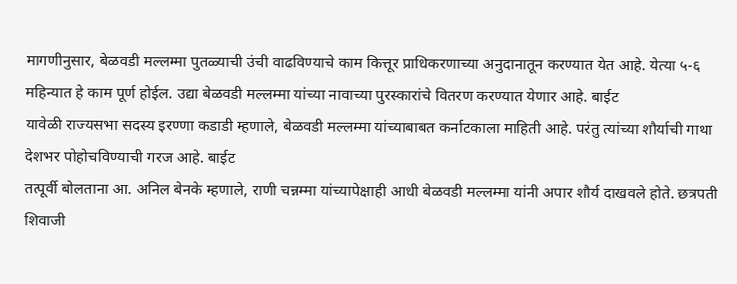मागणीनुसार, बेळवडी मल्लम्मा पुतळ्याची उंची वाढविण्याचे काम कित्तूर प्राधिकरणाच्या अनुदानातून करण्यात येत आहे. येत्या ५-६ महिन्यात हे काम पूर्ण होईल. उद्या बेळवडी मल्लम्मा यांच्या नावाच्या पुरस्कारांचे वितरण करण्यात येणार आहे. बाईट
यावेळी राज्यसभा सदस्य इरण्णा कडाडी म्हणाले, बेळवडी मल्लम्मा यांच्याबाबत कर्नाटकाला माहिती आहे. परंतु त्यांच्या शौर्याची गाथा देशभर पोहोचविण्याची गरज आहे. बाईट
तत्पूर्वी बोलताना आ. अनिल बेनके म्हणाले, राणी चन्नम्मा यांच्यापेक्षाही आधी बेळवडी मल्लम्मा यांनी अपार शौर्य दाखवले होते. छत्रपती शिवाजी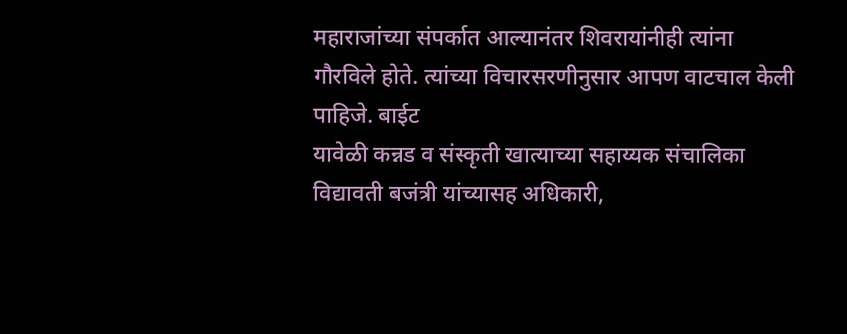महाराजांच्या संपर्कात आल्यानंतर शिवरायांनीही त्यांना गौरविले होते. त्यांच्या विचारसरणीनुसार आपण वाटचाल केली पाहिजे. बाईट
यावेळी कन्नड व संस्कृती खात्याच्या सहाय्यक संचालिका विद्यावती बजंत्री यांच्यासह अधिकारी,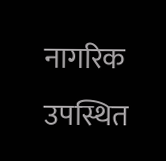नागरिक उपस्थित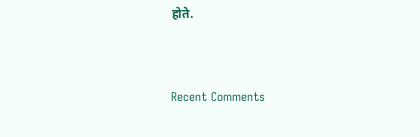होते.


Recent Comments